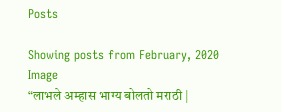Posts

Showing posts from February, 2020
Image
“लाभले अम्हास भाग्य बोलतो मराठी |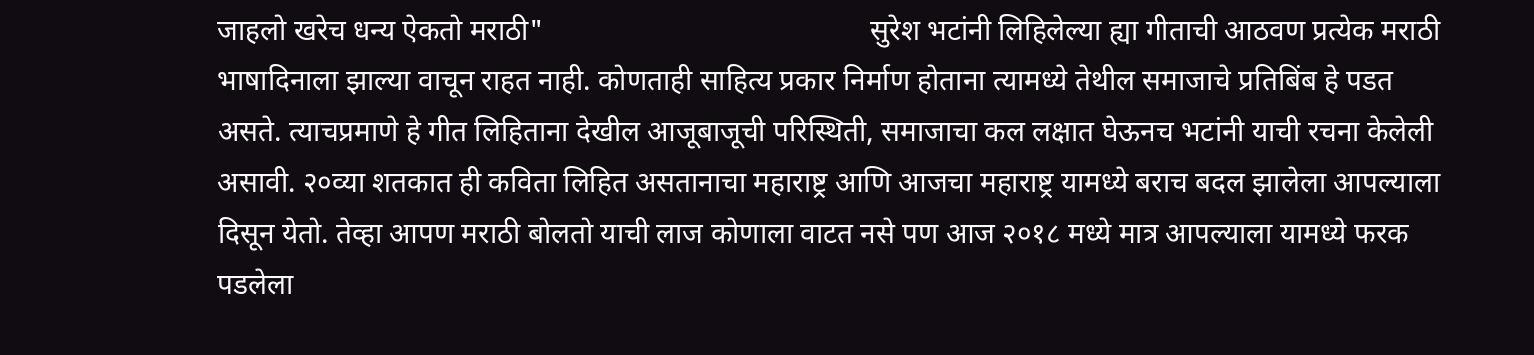जाहलो खरेच धन्य ऐकतो मराठी"                                             सुरेश भटांनी लिहिलेल्या ह्या गीताची आठवण प्रत्येक मराठी भाषादिनाला झाल्या वाचून राहत नाही. कोणताही साहित्य प्रकार निर्माण होताना त्यामध्ये तेथील समाजाचे प्रतिबिंब हे पडत असते. त्याचप्रमाणे हे गीत लिहिताना देखील आजूबाजूची परिस्थिती, समाजाचा कल लक्षात घेऊनच भटांनी याची रचना केलेली असावी. २०व्या शतकात ही कविता लिहित असतानाचा महाराष्ट्र आणि आजचा महाराष्ट्र यामध्ये बराच बदल झालेला आपल्याला दिसून येतो. तेव्हा आपण मराठी बोलतो याची लाज कोणाला वाटत नसे पण आज २०१८ मध्ये मात्र आपल्याला यामध्ये फरक पडलेला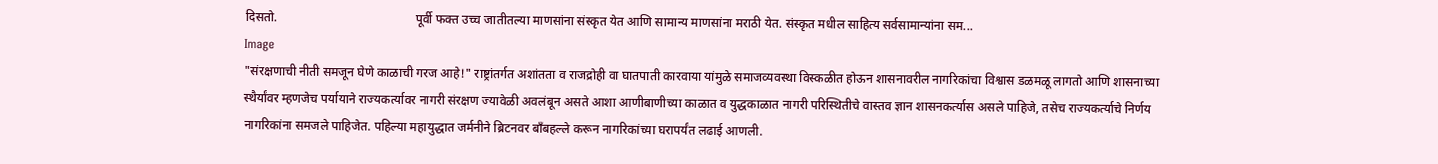दिसतो.                                            पूर्वी फक्त उच्च जातीतल्या माणसांना संस्कृत येत आणि सामान्य माणसांना मराठी येत. संस्कृत मधील साहित्य सर्वसामान्यांना सम...
Image
"संरक्षणाची नीती समजून घेणे काळाची गरज आहे!" राष्ट्रांतर्गत अशांतता व राजद्रोही वा घातपाती कारवाया यांमुळे समाजव्यवस्था विस्कळीत होऊन शासनावरील नागरिकांचा विश्वास डळमळू लागतो आणि शासनाच्या स्थैर्यांवर म्हणजेच पर्यायाने राज्यकर्त्यावर नागरी संरक्षण ज्यावेळी अवलंबून असते आशा आणीबाणीच्या काळात व युद्धकाळात नागरी परिस्थितीचे वास्तव ज्ञान शासनकर्त्यास असले पाहिजे, तसेच राज्यकर्त्याचे निर्णय नागरिकांना समजले पाहिजेत. पहिल्या महायुद्धात जर्मनीने ब्रिटनवर बाँबहल्ले करून नागरिकांच्या घरापर्यंत लढाई आणली.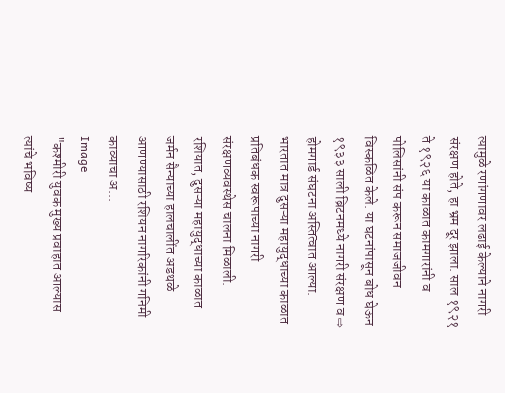त्यामुळे रणांगणावर लढाई केल्याने नागरी संरक्षण होते, हा भ्रम दूर झाला. साल १९२१ ते १९२६ या काळात कामगारांनी व पोलिसांनी संप करून समाजजीवन विस्कळित केले. या घटनांपासून बोध घेऊन १९३३ साली ब्रिटनमध्ये नागरी संरक्षण व ⇨ होमगार्ड संघटना अस्तित्वात आल्या. भारतात मात्र दुसऱ्या महायुद्धाच्या काळात प्रतिबंधक स्वरूपाच्या नागरी संरक्षणव्यवस्थेस चालना मिळाली. रशियात, दुसऱ्या महायुद्धाच्या काळात जर्मन सैन्याच्या हालचालींत अडथळे आणण्यासाठी रशियन नागरिकांनी गनिमी काव्याचा अ...
Image
"कश्मीरी युवक मुख्य प्रवाहात आल्यास त्यांचे भविष्य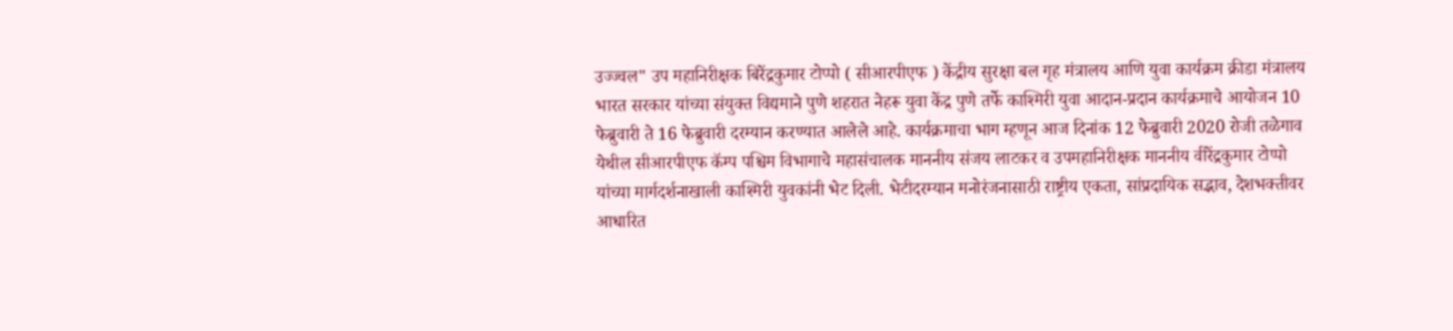उज्ज्वल" उप महानिरीक्षक बिरेंद्रकुमार टोप्पो ( सीआरपीएफ ) केंद्रीय सुरक्षा बल गृह मंत्रालय आणि युवा कार्यक्रम क्रीडा मंत्रालय भारत सरकार यांच्या संयुक्त विद्यमाने पुणे शहरात नेहरू युवा केंद्र पुणे तर्फे काश्मिरी युवा आदान-प्रदान कार्यक्रमाचे आयोजन 10 फेब्रुवारी ते 16 फेब्रुवारी दरम्यान करण्यात आलेले आहे. कार्यक्रमाचा भाग म्हणून आज दिनांक 12 फेब्रुवारी 2020 रोजी तळेगाव येथील सीआरपीएफ कॅम्प पश्चिम विभागाचे महासंचालक माननीय संजय लाटकर व उपमहानिरीक्षक माननीय वीरेंद्रकुमार टोप्पो यांच्या मार्गदर्शनाखाली काश्मिरी युवकांनी भेट दिली. भेटीदरम्यान मनोरंजनासाठी राष्ट्रीय एकता, सांप्रदायिक सद्भाव, देशभक्तीवर आधारित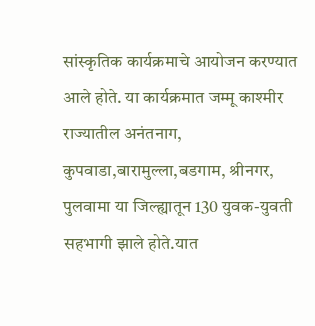सांस्कृतिक कार्यक्रमाचे आयोजन करण्यात आले होते. या कार्यक्रमात जम्मू काश्मीर राज्यातील अनंतनाग, कुपवाडा,बारामुल्ला,बडगाम, श्रीनगर, पुलवामा या जिल्ह्यातून 130 युवक-युवती सहभागी झाले होते.यात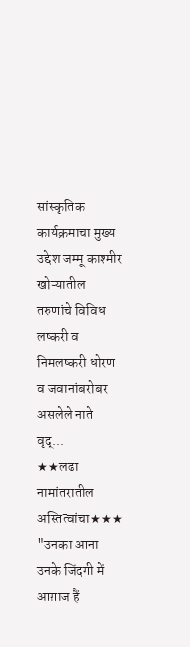सांस्कृतिक कार्यक्रमाचा मुख्य उद्देश जम्मू काश्मीर खोऱ्यातील तरुणांचे विविध लष्करी व निमलष्करी धोरण व जवानांबरोबर असलेले नाते वृद्...
★★लढा नामांतरातील अस्तित्वांचा★★★ "उनका आना उनके जिंदगी में आग़ाज हैं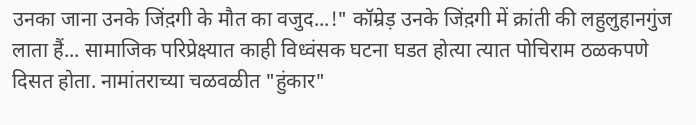उनका जाना उनके जिंद़गी के मौत का वजुद...!" कॉम्रेड़ उनके जिंद़गी में क्रांती की लहुलुहानगुंज लाता हैं... सामाजिक परिप्रेक्ष्यात काही विध्वंसक घटना घडत होत्या त्यात पोचिराम ठळकपणे दिसत होता. नामांतराच्या चळवळीत "हुंकार"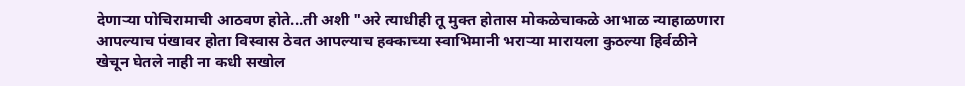देणाऱ्या पोचिरामाची आठवण होते...ती अशी "अरे त्याधीही तू मुक्त होतास मोकळेचाकळे आभाळ न्याहाळणारा आपल्याच पंखावर होता विस्वास ठेवत आपल्याच हक्काच्या स्वाभिमानी भराऱ्या मारायला कुठल्या हिर्वळीने खेचून घेतले नाही ना कधी सखोल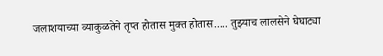जलाशयाच्या व्याकुळतेने तृप्त होतास मुक्त होतास..... तुझ्याच लालसेने घेघाट्या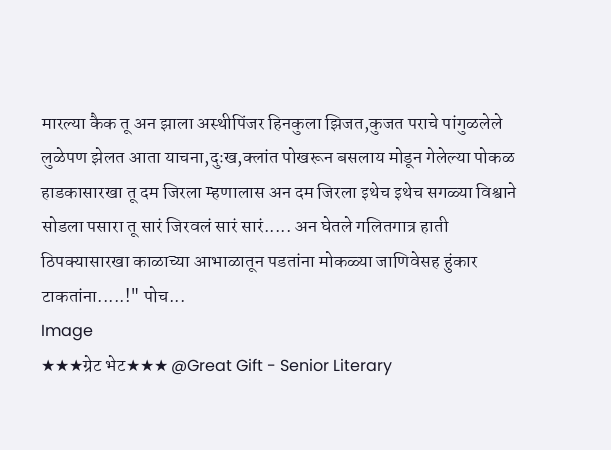मारल्या कैक तू अन झाला अस्थीपिंजर हिनकुला झिजत,कुजत पराचे पांगुळलेले लुळेपण झेलत आता याचना,दुःख,क्लांत पोखरून बसलाय मोडून गेलेल्या पोकळ हाडकासारखा तू दम जिरला म्हणालास अन दम जिरला इथेच इथेच सगळ्या विश्वाने सोडला पसारा तू सारं जिरवलं सारं सारं..... अन घेतले गलितगात्र हाती ठिपक्यासारखा काळाच्या आभाळातून पडतांना मोकळ्या जाणिवेसह हुंकार टाकतांना.....!" पोच...
Image
★★★ग्रेट भेट★★★ @Great Gift - Senior Literary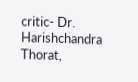critic- Dr. Harishchandra Thorat,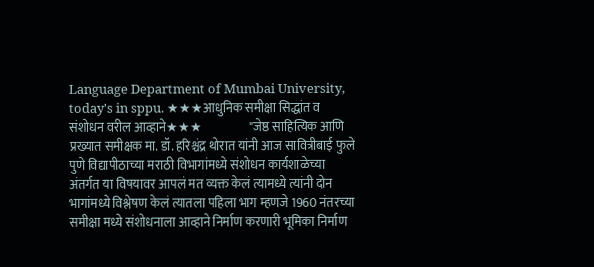Language Department of Mumbai University, today's in sppu. ★★★आधुनिक समीक्षा सिद्धांत व संशोधन वरील आव्हाने★★★                   "जेष्ठ साहित्यिक आणि प्रख्यात समीक्षक मा. डॉ. हरिश्चंद्र थोरात यांनी आज सावित्रीबाई फुले पुणे विद्यापीठाच्या मराठी विभागांमध्ये संशोधन कार्यशाळेच्या अंतर्गत या विषयावर आपलं मत व्यक्त केलं त्यामध्ये त्यांनी दोन भागांमध्ये विश्लेषण केलं त्यातला पहिला भाग म्हणजे 1960 नंतरच्या समीक्षा मध्ये संशोधनाला आव्हाने निर्माण करणारी भूमिका निर्माण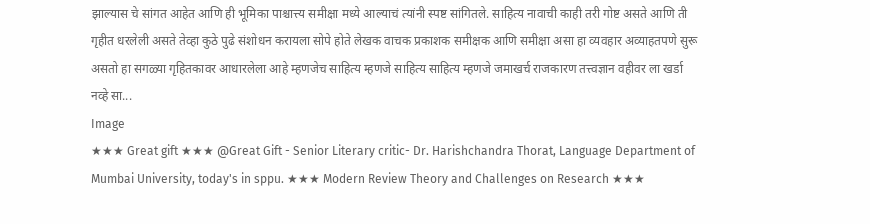झाल्यास चे सांगत आहेत आणि ही भूमिका पाश्चात्त्य समीक्षा मध्ये आल्याचं त्यांनी स्पष्ट सांगितले. साहित्य नावाची काही तरी गोष्ट असते आणि ती गृहीत धरलेली असते तेव्हा कुठे पुढे संशोधन करायला सोपे होते लेखक वाचक प्रकाशक समीक्षक आणि समीक्षा असा हा व्यवहार अव्याहतपणे सुरू असतो हा सगळ्या गृहितकावर आधारलेला आहे म्हणजेच साहित्य म्हणजे साहित्य साहित्य म्हणजे जमाखर्च राजकारण तत्त्वज्ञान वहीवर ला खर्डा नव्हे सा...
Image
★★★ Great gift ★★★ @Great Gift - Senior Literary critic- Dr. Harishchandra Thorat, Language Department of Mumbai University, today's in sppu. ★★★ Modern Review Theory and Challenges on Research ★★★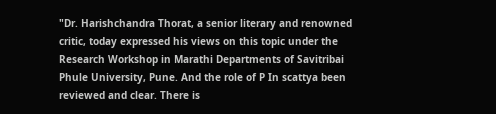"Dr. Harishchandra Thorat, a senior literary and renowned critic, today expressed his views on this topic under the Research Workshop in Marathi Departments of Savitribai Phule University, Pune. And the role of P In scattya been reviewed and clear. There is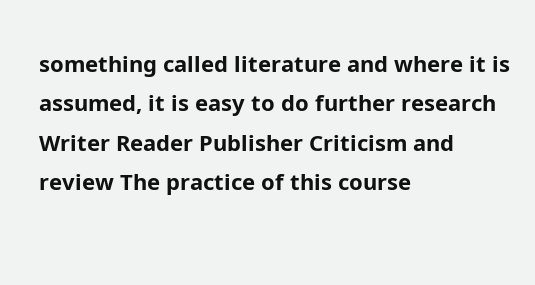something called literature and where it is assumed, it is easy to do further research Writer Reader Publisher Criticism and review The practice of this course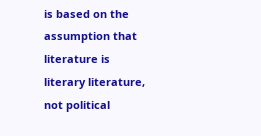is based on the assumption that literature is literary literature, not political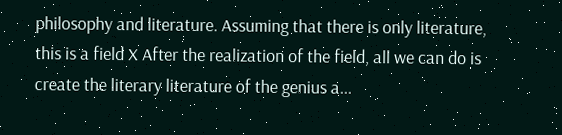philosophy and literature. Assuming that there is only literature, this is a field X After the realization of the field, all we can do is create the literary literature of the genius a...